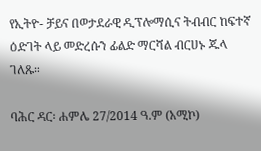የኢትዮ- ቻይና በወታደራዊ ዲፕሎማሲና ትብብር ከፍተኛ ዕድገት ላይ መድረሱን ፊልድ ማርሻል ብርሀኑ ጁላ ገለጹ።

ባሕር ዳር፡ ሐምሌ 27/2014 ዓ.ም (አሚኮ)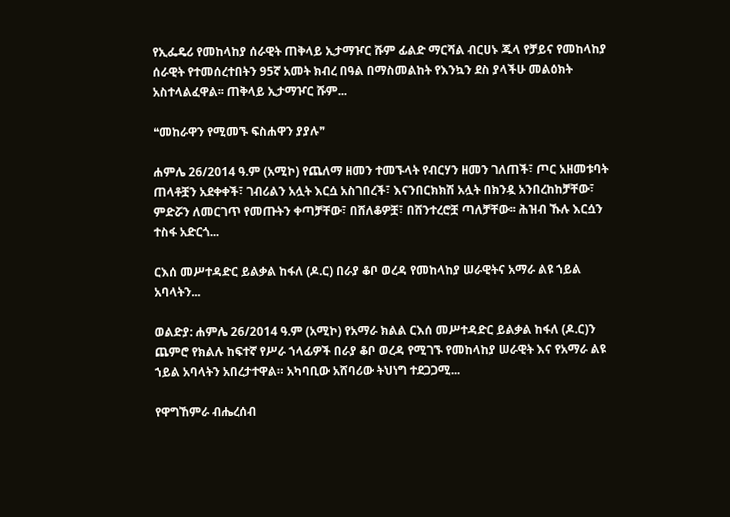የኢፌዴሪ የመከላከያ ሰራዊት ጠቅላይ ኢታማዦር ሹም ፊልድ ማርሻል ብርሀኑ ጁላ የቻይና የመከላከያ ሰራዊት የተመሰረተበትን 95ኛ አመት ክብረ በዓል በማስመልከት የእንኳን ደስ ያላችሁ መልዕክት አስተላልፈዋል፡፡ ጠቅላይ ኢታማዦር ሹም...

❝መከራዋን የሚመኙ ፍስሐዋን ያያሉ❞

ሐምሌ 26/2014 ዓ.ም (አሚኮ) የጨለማ ዘመን ተመኙላት የብርሃን ዘመን ገለጠች፣ ጦር አዘመቱባት ጠላቶቿን አደቀቀች፣ ገብሪልን አሏት እርሷ አስገበረች፣ እናንበርክክሽ አሏት በክንዷ አንበረከከቻቸው፣ ምድሯን ለመርገጥ የመጡትን ቀጣቻቸው፣ በሸለቆዎቿ፣ በሸንተረሮቿ ጣለቻቸው፡፡ ሕዝብ ኹሉ እርሷን ተስፋ አድርጎ...

ርእሰ መሥተዳድር ይልቃል ከፋለ (ዶ.ር) በራያ ቆቦ ወረዳ የመከላከያ ሠራዊትና አማራ ልዩ ኀይል አባላትን...

ወልድያ: ሐምሌ 26/2014 ዓ.ም (አሚኮ) የአማራ ክልል ርእሰ መሥተዳድር ይልቃል ከፋለ (ዶ.ር)ን ጨምሮ የክልሉ ከፍተኛ የሥራ ኀላፊዎች በራያ ቆቦ ወረዳ የሚገኙ የመከላከያ ሠራዊት እና የአማራ ልዩ ኀይል አባላትን አበረታተዋል። አካባቢው አሸባሪው ትህነግ ተደጋጋሚ...

የዋግኸምራ ብሔረሰብ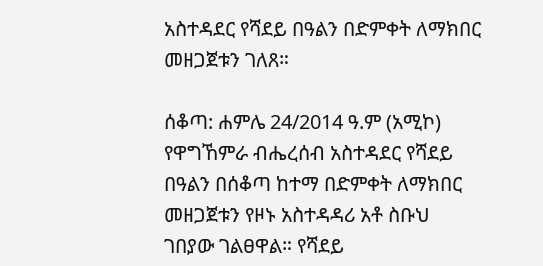አስተዳደር የሻደይ በዓልን በድምቀት ለማክበር መዘጋጀቱን ገለጸ።

ሰቆጣ: ሐምሌ 24/2014 ዓ.ም (አሚኮ) የዋግኸምራ ብሔረሰብ አስተዳደር የሻደይ በዓልን በሰቆጣ ከተማ በድምቀት ለማክበር መዘጋጀቱን የዞኑ አስተዳዳሪ አቶ ስቡህ ገበያው ገልፀዋል። የሻደይ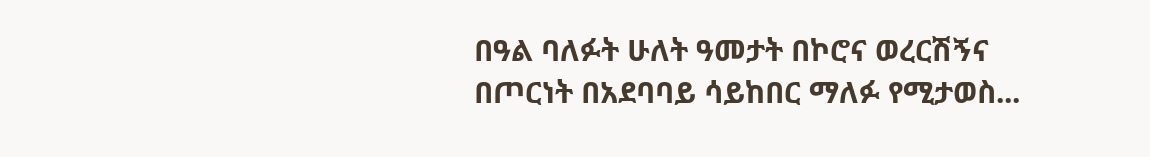በዓል ባለፉት ሁለት ዓመታት በኮሮና ወረርሽኝና በጦርነት በአደባባይ ሳይከበር ማለፉ የሚታወስ...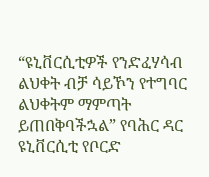“ዩኒቨርሲቲዎች የንድፈሃሳብ ልህቀት ብቻ ሳይኾን የተግባር ልህቀትም ማምጣት ይጠበቅባችኋል” የባሕር ዳር ዩኒቨርሲቲ የቦርድ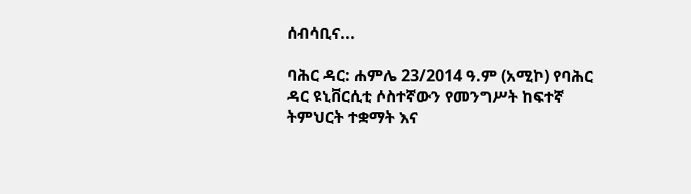ሰብሳቢና...

ባሕር ዳር: ሐምሌ 23/2014 ዓ.ም (አሚኮ) የባሕር ዳር ዩኒቨርሲቲ ሶስተኛውን የመንግሥት ከፍተኛ ትምህርት ተቋማት እና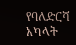የባለድርሻ አካላት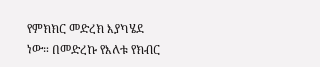የምክክር መድረክ እያካሄደ ነው። በመድረኩ የእለቱ የክብር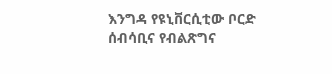እንግዳ የዩኒቨርሲቲው ቦርድ ሰብሳቢና የብልጽግና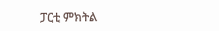ፓርቲ ምክትል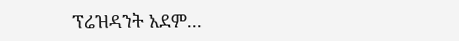ፕሬዝዳንት አደም...